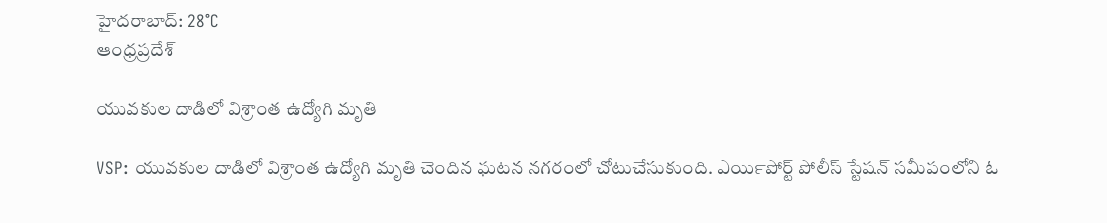హైదరాబాద్: 28°C
ఆంధ్రప్రదేశ్

యువకుల దాడిలో విశ్రాంత ఉద్యోగి మృతి

VSP: యువకుల దాడిలో విశ్రాంత ఉద్యోగి మృతి చెందిన ఘటన నగరంలో చోటుచేసుకుంది. ఎయిర్‍‌పోర్ట్ పోలీస్ స్టేషన్ సమీపంలోని ఓ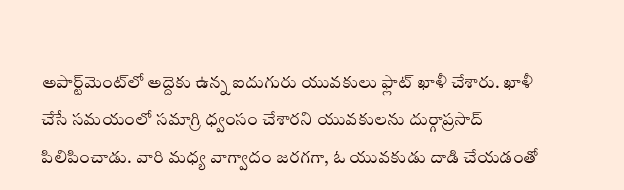అపార్ట్‌మెంట్‌లో అద్దెకు ఉన్న ఐదుగురు యువకులు ఫ్లాట్ ఖాళీ చేశారు. ఖాళీ చేసే సమయంలో సమాగ్రి ధ్వంసం చేశారని యువకులను దుర్గాప్రసాద్ పిలిపించాడు. వారి మధ్య వాగ్వాదం జరగగా, ఓ యువకుడు దాడి చేయడంతో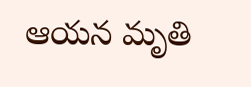ఆయన మృతి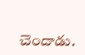చెందాడు.